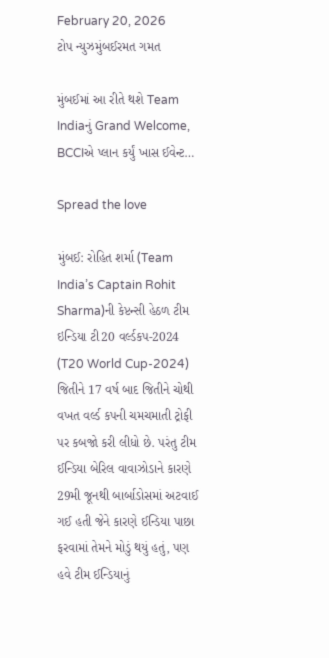February 20, 2026
ટોપ ન્યુઝમુંબઈરમત ગમત

મુંબઈમાં આ રીતે થશે Team Indiaનું Grand Welcome, BCCIએ પ્લાન કર્યું ખાસ ઈવેન્ટ…

Spread the love

મુંબઈ: રોહિત શર્મા (Team India’s Captain Rohit Sharma)ની કેપ્ટન્સી હેઠળ ટીમ ઇન્ડિયા ટી20 વર્લ્ડકપ-2024 (T20 World Cup-2024) જિતીને 17 વર્ષ બાદ જિતીને ચોથી વખત વર્લ્ડ કપની ચમચમાતી ટ્રોફી પર કબજો કરી લીધો છે. પરંતુ ટીમ ઈન્ડિયા બેરિલ વાવાઝોડાને કારણે 29મી જૂનથી બાર્બાડોસમાં અટવાઈ ગઈ હતી જેને કારણે ઈન્ડિયા પાછા ફરવામાં તેમને મોડું થયું હતું, પણ હવે ટીમ ઈન્ડિયાનું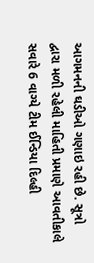આગમનની ઘડીઓ ગણાઇ રહી છે. સૂત્રો દ્વારા મળી રહેલી માહિતી પ્રમાણે આવતીકાલે સવારે 6 વાગ્યે ટીમ ઈન્ડિયા દિલ્હી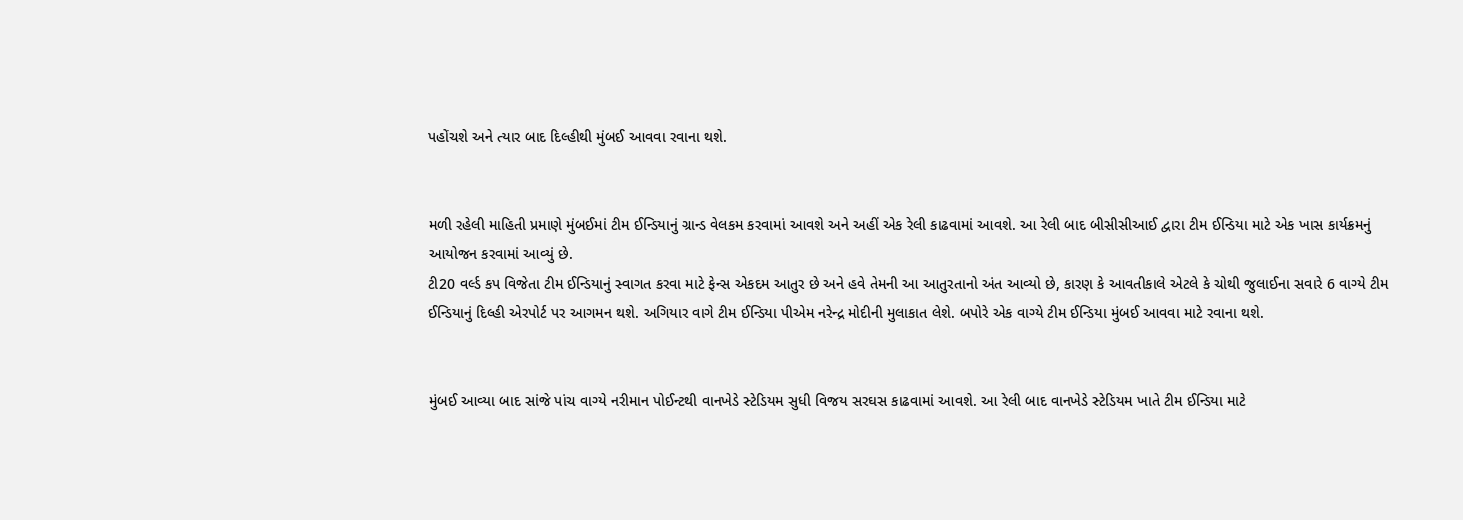પહોંચશે અને ત્યાર બાદ દિલ્હીથી મુંબઈ આવવા રવાના થશે.


મળી રહેલી માહિતી પ્રમાણે મુંબઈમાં ટીમ ઈન્ડિયાનું ગ્રાન્ડ વેલકમ કરવામાં આવશે અને અહીં એક રેલી કાઢવામાં આવશે. આ રેલી બાદ બીસીસીઆઈ દ્વારા ટીમ ઈન્ડિયા માટે એક ખાસ કાર્યક્રમનું આયોજન કરવામાં આવ્યું છે.
ટી20 વર્લ્ડ કપ વિજેતા ટીમ ઈન્ડિયાનું સ્વાગત કરવા માટે ફેન્સ એકદમ આતુર છે અને હવે તેમની આ આતુરતાનો અંત આવ્યો છે, કારણ કે આવતીકાલે એટલે કે ચોથી જુલાઈના સવારે 6 વાગ્યે ટીમ ઈન્ડિયાનું દિલ્હી એરપોર્ટ પર આગમન થશે. અગિયાર વાગે ટીમ ઈન્ડિયા પીએમ નરેન્દ્ર મોદીની મુલાકાત લેશે. બપોરે એક વાગ્યે ટીમ ઈન્ડિયા મુંબઈ આવવા માટે રવાના થશે.


મુંબઈ આવ્યા બાદ સાંજે પાંચ વાગ્યે નરીમાન પોઈન્ટથી વાનખેડે સ્ટેડિયમ સુધી વિજય સરઘસ કાઢવામાં આવશે. આ રેલી બાદ વાનખેડે સ્ટેડિયમ ખાતે ટીમ ઈન્ડિયા માટે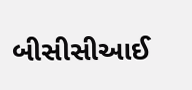બીસીસીઆઈ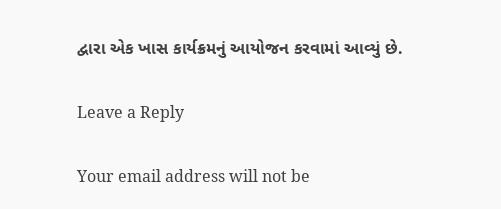દ્વારા એક ખાસ કાર્યક્રમનું આયોજન કરવામાં આવ્યું છે.

Leave a Reply

Your email address will not be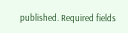published. Required fields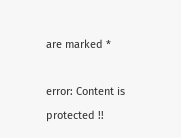are marked *

error: Content is protected !!